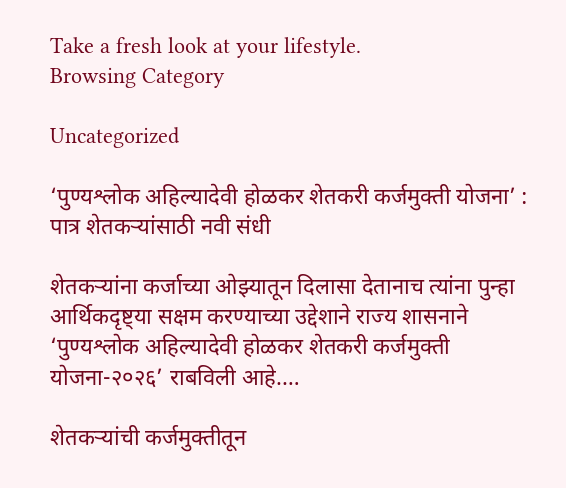Take a fresh look at your lifestyle.
Browsing Category

Uncategorized

‘पुण्यश्लोक अहिल्यादेवी होळकर शेतकरी कर्जमुक्ती योजना’ : पात्र शेतकऱ्यांसाठी नवी संधी

शेतकऱ्यांना कर्जाच्या ओझ्यातून दिलासा देतानाच त्यांना पुन्हा आर्थिकदृष्ट्या सक्षम करण्याच्या उद्देशाने राज्य शासनाने ‘पुण्यश्लोक अहिल्यादेवी होळकर शेतकरी कर्जमुक्ती योजना-२०२६’ राबविली आहे.…

शेतकऱ्यांची कर्जमुक्तीतून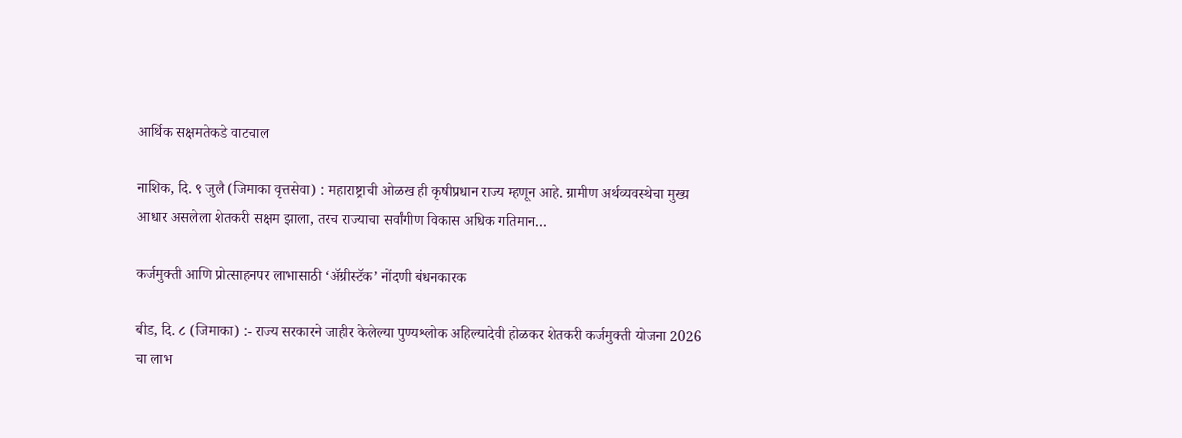आर्थिक सक्षमतेकडे वाटचाल

नाशिक, दि. ९ जुलै (जिमाका वृत्तसेवा) : महाराष्ट्राची ओळख ही कृषीप्रधान राज्य म्हणून आहे. ग्रामीण अर्थव्यवस्थेचा मुख्य आधार असलेला शेतकरी सक्षम झाला, तरच राज्याचा सर्वांगीण विकास अधिक गतिमान…

कर्जमुक्ती आणि प्रोत्साहनपर लाभासाठी ‘अ‍ॅग्रीस्टॅक’ नोंदणी बंधनकारक

बीड, दि. ८ (जिमाका) :- राज्य सरकारने जाहीर केलेल्या पुण्यश्लोक अहिल्यादेवी होळकर शेतकरी कर्जमुक्ती योजना 2026 चा लाभ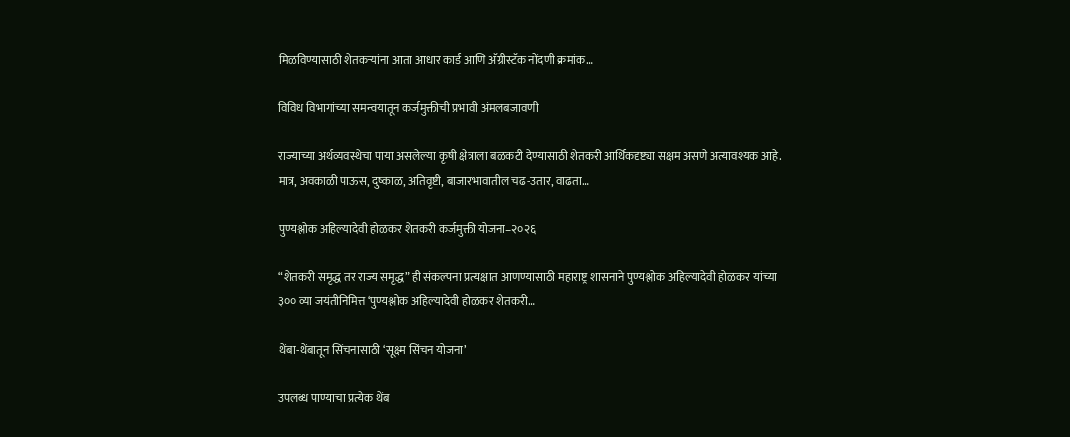मिळविण्यासाठी शेतकऱ्यांना आता आधार कार्ड आणि अ‍ॅग्रीस्टॅक नोंदणी क्रमांक…

विविध विभागांच्या समन्वयातून कर्जमुक्तीची प्रभावी अंमलबजावणी

राज्याच्या अर्थव्यवस्थेचा पाया असलेल्या कृषी क्षेत्राला बळकटी देण्यासाठी शेतकरी आर्थिकदृष्ट्या सक्षम असणे अत्यावश्यक आहे. मात्र, अवकाळी पाऊस, दुष्काळ, अतिवृष्टी, बाजारभावातील चढ-उतार, वाढता…

पुण्यश्लोक अहिल्यादेवी होळकर शेतकरी कर्जमुक्ती योजना–२०२६

“शेतकरी समृद्ध तर राज्य समृद्ध” ही संकल्पना प्रत्यक्षात आणण्यासाठी महाराष्ट्र शासनाने पुण्यश्लोक अहिल्यादेवी होळकर यांच्या ३०० व्या जयंतीनिमित्त ‘पुण्यश्लोक अहिल्यादेवी होळकर शेतकरी…

थेंबा-थेंबातून सिंचनासाठी ‘सूक्ष्म सिंचन योजना’

उपलब्ध पाण्याचा प्रत्येक थेंब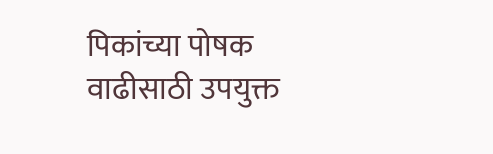पिकांच्या पोषक वाढीसाठी उपयुक्त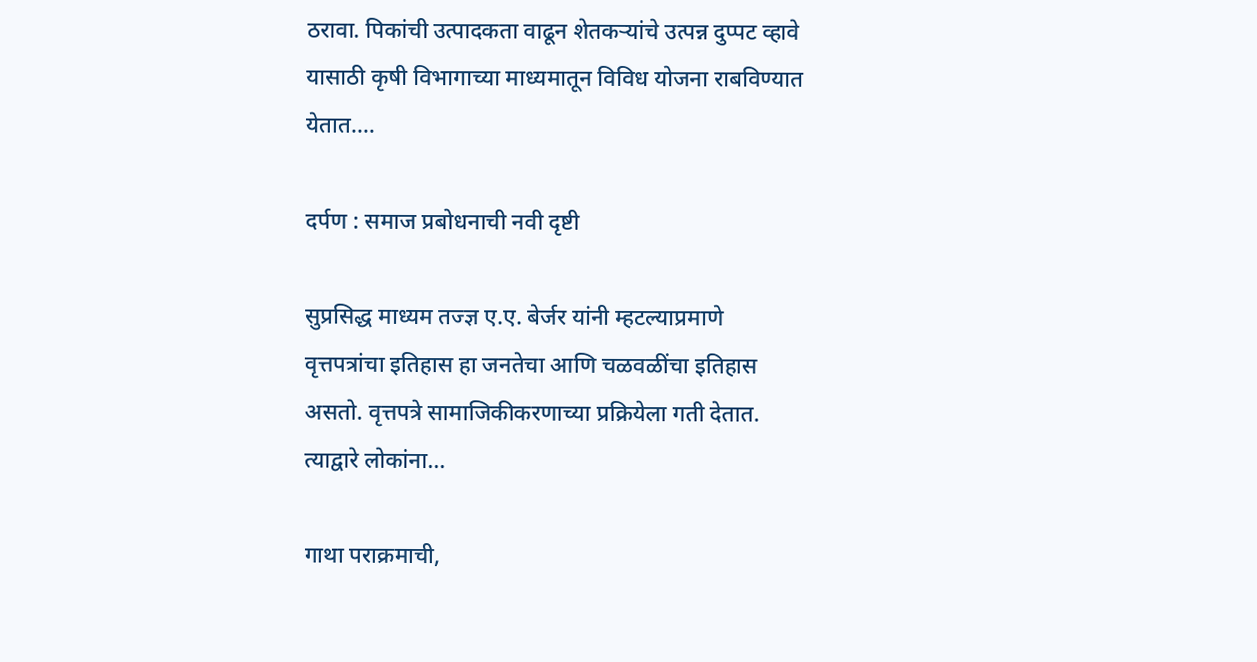ठरावा. पिकांची उत्पादकता वाढून शेतकऱ्यांचे उत्पन्न दुप्पट व्हावे यासाठी कृषी विभागाच्या माध्यमातून विविध योजना राबविण्यात येतात.…

दर्पण : समाज प्रबोधनाची नवी दृष्टी

सुप्रसिद्ध माध्यम तज्ज्ञ ए.ए. बेर्जर यांनी म्हटल्याप्रमाणे वृत्तपत्रांचा इतिहास हा जनतेचा आणि चळवळींचा इतिहास असतो. वृत्तपत्रे सामाजिकीकरणाच्या प्रक्रियेला गती देतात. त्याद्वारे लोकांना…

गाथा पराक्रमाची,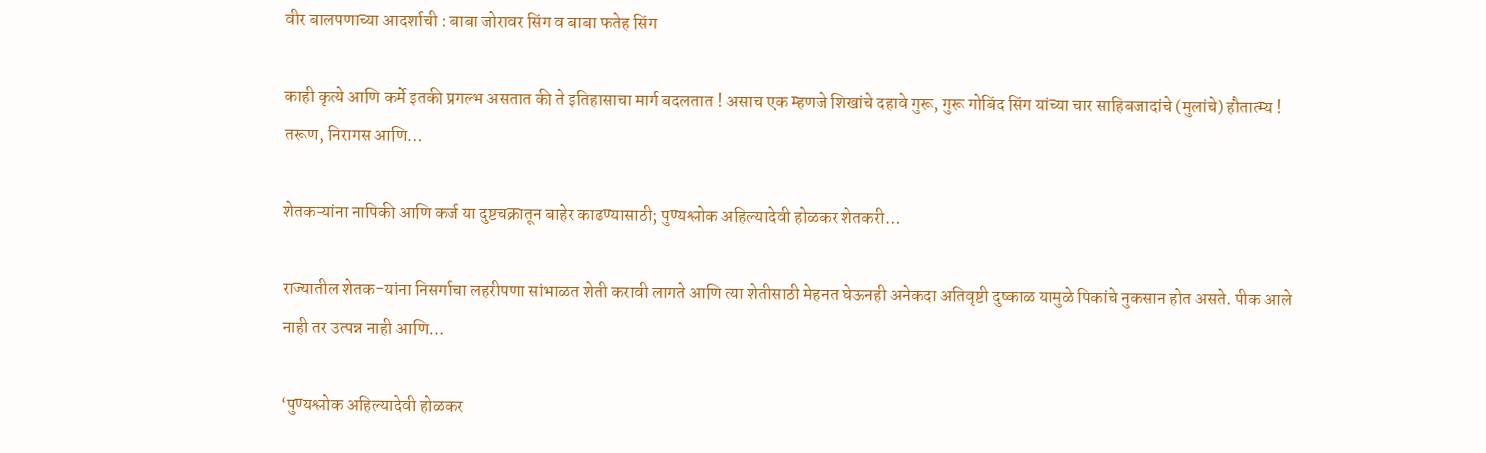वीर बालपणाच्या आदर्शाची : बाबा जोरावर सिंग व बाबा फतेह सिंग

काही कृत्ये आणि कर्मे इतकी प्रगल्भ असतात की ते इतिहासाचा मार्ग बदलतात ! असाच एक म्हणजे शिखांचे दहावे गुरू, गुरू गोबिंद सिंग यांच्या चार साहिबजादांचे (मुलांचे) हौतात्म्य ! तरूण, निरागस आणि…

शेतकऱ्यांना नापिकी आणि कर्ज या दुष्टचक्रातून बाहेर काढण्यासाठी; पुण्यश्लोक अहिल्यादेवी होळकर शेतकरी…

राज्यातील शेतक-यांना निसर्गाचा लहरीपणा सांभाळत शेती करावी लागते आणि त्या शेतीसाठी मेहनत घेऊनही अनेकदा अतिवृष्टी दुष्काळ यामुळे पिकांचे नुकसान होत असते. पीक आले नाही तर उत्पन्न नाही आणि…

‘पुण्यश्लोक अहिल्यादेवी होळकर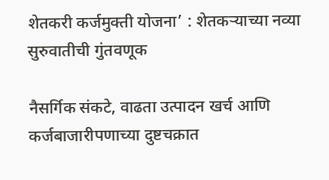शेतकरी कर्जमुक्ती योजना’ : शेतकऱ्याच्या नव्या सुरुवातीची गुंतवणूक

नैसर्गिक संकटे, वाढता उत्पादन खर्च आणि कर्जबाजारीपणाच्या दुष्टचक्रात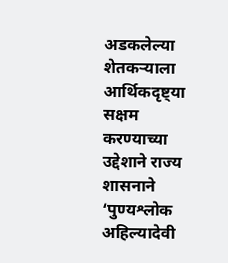अडकलेल्या शेतकऱ्याला आर्थिकदृष्ट्या सक्षम करण्याच्या उद्देशाने राज्य शासनाने ‘पुण्यश्लोक अहिल्यादेवी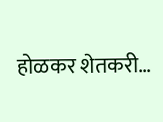होळकर शेतकरी…